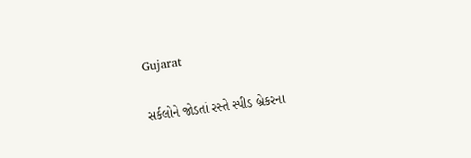Gujarat

સર્કલોને જોડતાં રસ્તે સ્પીડ બ્રેકરના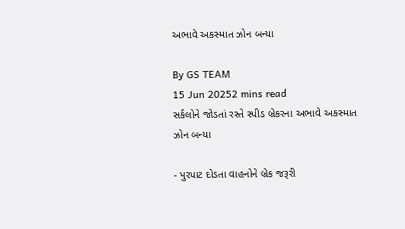અભાવે અકસ્માત ઝોન બન્યા

By GS TEAM
15 Jun 20252 mins read
સર્કલોને જોડતાં રસ્તે સ્પીડ બ્રેકરના અભાવે અકસ્માત ઝોન બન્યા

- પુરપાટ દોડતા વાહનોને બ્રેક જરૂરી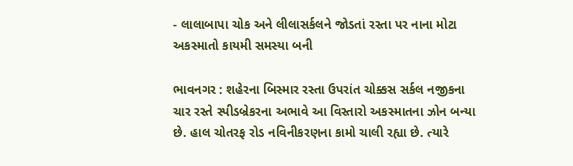- લાલાબાપા ચોક અને લીલાસર્કલને જોડતાં રસ્તા પર નાના મોટા અકસ્માતો કાયમી સમસ્યા બની

ભાવનગર : શહેરના બિસ્માર રસ્તા ઉપરાંત ચોક્કસ સર્કલ નજીકના ચાર રસ્તે સ્પીડબ્રેકરના અભાવે આ વિસ્તારો અકસ્માતના ઝોન બન્યા છે. હાલ ચોતરફ રોડ નવિનીકરણના કામો ચાલી રહ્યા છે. ત્યારે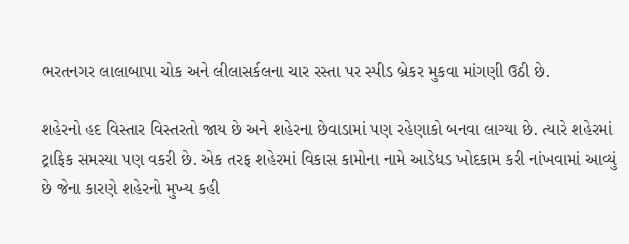ભરતનગર લાલાબાપા ચોક અને લીલાસર્કલના ચાર રસ્તા પર સ્પીડ બ્રેકર મુકવા માંગણી ઉઠી છે.

શહેરનો હદ વિસ્તાર વિસ્તરતો જાય છે અને શહેરના છેવાડામાં પણ રહેણાકો બનવા લાગ્યા છે. ત્યારે શહેરમાં ટ્રાફિક સમસ્યા પણ વકરી છે. એક તરફ શહેરમાં વિકાસ કામોના નામે આડેધડ ખોદકામ કરી નાંખવામાં આવ્યું છે જેના કારણે શહેરનો મુખ્ય કહી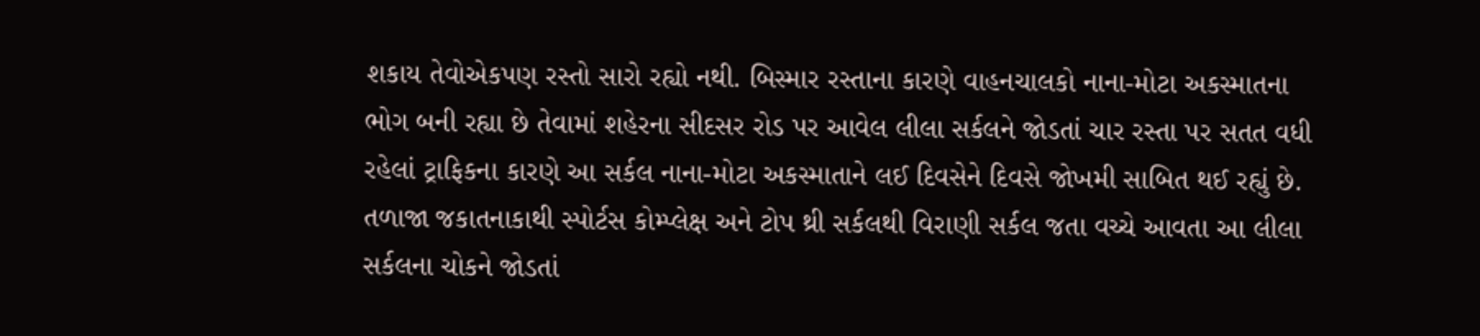શકાય તેવોએકપણ રસ્તો સારો રહ્યો નથી. બિસ્માર રસ્તાના કારણે વાહનચાલકો નાના-મોટા અકસ્માતના ભોગ બની રહ્યા છે તેવામાં શહેરના સીદસર રોડ પર આવેલ લીલા સર્કલને જોડતાં ચાર રસ્તા પર સતત વધી રહેલાં ટ્રાફિકના કારણે આ સર્કલ નાના-મોટા અકસ્માતાને લઈ દિવસેને દિવસે જોખમી સાબિત થઈ રહ્યું છે. તળાજા જકાતનાકાથી સ્પોર્ટસ કોમ્પ્લેક્ષ અને ટોપ થ્રી સર્કલથી વિરાણી સર્કલ જતા વચ્ચે આવતા આ લીલા સર્કલના ચોકને જોડતાં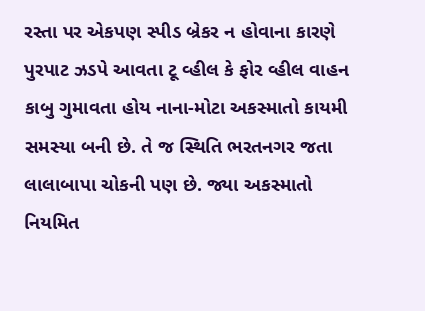રસ્તા પર એકપણ સ્પીડ બ્રેકર ન હોવાના કારણે પુરપાટ ઝડપે આવતા ટૂ વ્હીલ કે ફોર વ્હીલ વાહન કાબુ ગુમાવતા હોય નાના-મોટા અકસ્માતો કાયમી સમસ્યા બની છે. તે જ સ્થિતિ ભરતનગર જતા લાલાબાપા ચોકની પણ છે. જ્યા અકસ્માતો નિયમિત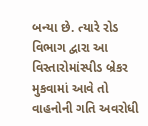બન્યા છે. ત્યારે રોડ વિભાગ દ્વારા આ વિસ્તારોમાંસ્પીડ બ્રેકર મુકવામાં આવે તો વાહનોની ગતિ અવરોધી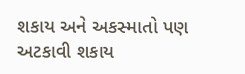શકાય અને અકસ્માતો પણ અટકાવી શકાય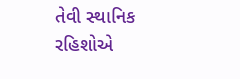તેવી સ્થાનિક રહિશોએ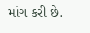માંગ કરી છે.